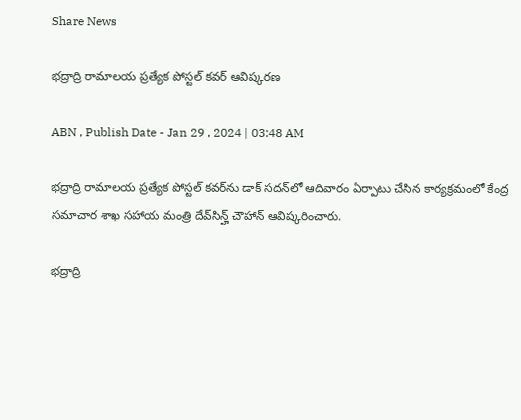Share News

భద్రాద్రి రామాలయ ప్రత్యేక పోస్టల్‌ కవర్‌ ఆవిష్కరణ

ABN , Publish Date - Jan 29 , 2024 | 03:48 AM

భద్రాద్రి రామాలయ ప్రత్యేక పోస్టల్‌ కవర్‌ను డాక్‌ సదన్‌లో ఆదివారం ఏర్పాటు చేసిన కార్యక్రమంలో కేంద్ర సమాచార శాఖ సహాయ మంత్రి దేవ్‌సిన్హ్‌ చౌహాన్‌ ఆవిష్కరించారు.

భద్రాద్రి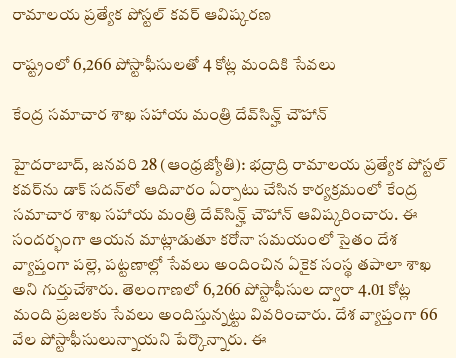రామాలయ ప్రత్యేక పోస్టల్‌ కవర్‌ ఆవిష్కరణ

రాష్ట్రంలో 6,266 పోస్టాఫీసులతో 4 కోట్ల మందికి సేవలు

కేంద్ర సమాచార శాఖ సహాయ మంత్రి దేవ్‌సిన్హ్‌ చౌహాన్‌

హైదరాబాద్‌, జనవరి 28 (ఆంధ్రజ్యోతి): భద్రాద్రి రామాలయ ప్రత్యేక పోస్టల్‌ కవర్‌ను డాక్‌ సదన్‌లో ఆదివారం ఏర్పాటు చేసిన కార్యక్రమంలో కేంద్ర సమాచార శాఖ సహాయ మంత్రి దేవ్‌సిన్హ్‌ చౌహాన్‌ ఆవిష్కరించారు. ఈ సందర్భంగా ఆయన మాట్లాడుతూ కరోనా సమయంలో సైతం దేశ వ్యాప్తంగా పల్లె, పట్టణాల్లో సేవలు అందించిన ఏకైక సంస్థ తపాలా శాఖ అని గుర్తుచేశారు. తెలంగాణలో 6,266 పోస్టాఫీసుల ద్వారా 4.01 కోట్ల మంది ప్రజలకు సేవలు అందిస్తున్నట్టు వివరించారు. దేశ వ్యాప్తంగా 66 వేల పోస్టాఫీసులున్నాయని పేర్కొన్నారు. ఈ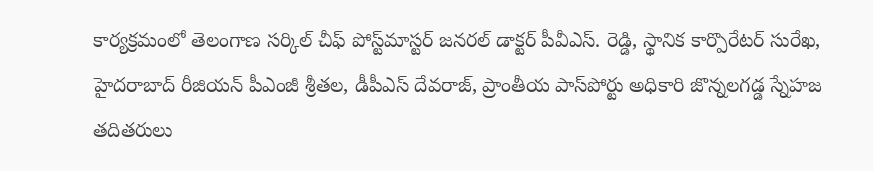కార్యక్రమంలో తెలంగాణ సర్కిల్‌ చీఫ్‌ పోస్ట్‌మాస్టర్‌ జనరల్‌ డాక్టర్‌ పీవీఎస్‌. రెడ్డి, స్థానిక కార్పొరేటర్‌ సురేఖ, హైదరాబాద్‌ రీజియన్‌ పీఎంజీ శ్రీతల, డీపీఎస్‌ దేవరాజ్‌, ప్రాంతీయ పాస్‌పోర్టు అధికారి జొన్నలగడ్డ స్నేహజ తదితరులు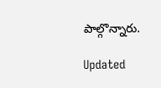పాల్గొన్నారు.

Updated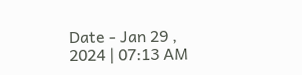Date - Jan 29 , 2024 | 07:13 AM